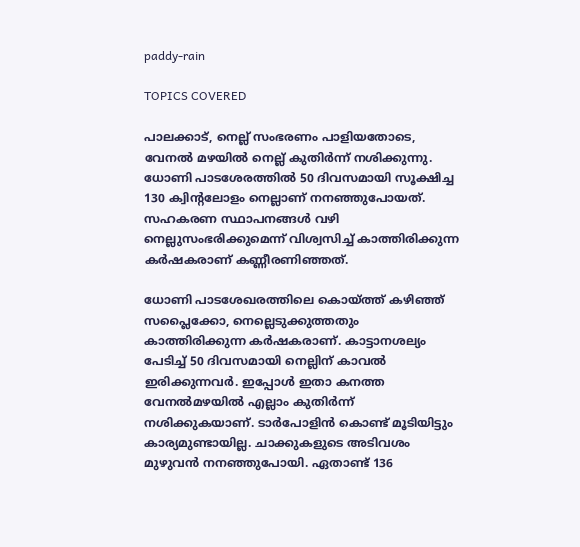paddy-rain

TOPICS COVERED

പാലക്കാട്, നെല്ല് സംഭരണം പാളിയതോടെ, വേനല്‍ മഴയില്‍ നെല്ല് കുതിര്‍ന്ന് നശിക്കുന്നു. ധോണി പാടശേരത്തില്‍ 50 ദിവസമായി സൂക്ഷിച്ച 130 ക്വിന്‍റലോളം നെല്ലാണ് നനഞ്ഞുപോയത്. സഹകരണ സ്ഥാപനങ്ങള്‍ വഴി നെല്ലുസംഭരിക്കുമെന്ന് വിശ്വസിച്ച് കാത്തിരിക്കുന്ന കര്‍ഷകരാണ് കണ്ണീരണിഞ്ഞത്.

ധോണി പാടശേഖരത്തിലെ കൊയ്ത്ത് കഴിഞ്ഞ് സപ്ലൈക്കോ, നെല്ലെടുക്കുത്തതും കാത്തിരിക്കുന്ന കര്‍ഷകരാണ്. കാട്ടാനശല്യം പേടിച്ച് 50 ദിവസമായി നെല്ലിന് കാവല്‍ ഇരിക്കുന്നവര്‍. ഇപ്പോള്‍ ഇതാ കനത്ത വേനല്‍മഴയില്‍ എല്ലാം കുതിര്‍ന്ന് നശിക്കുകയാണ്. ടാര്‍പോളിന്‍ കൊണ്ട് മൂടിയിട്ടും കാര്യമുണ്ടായില്ല. ചാക്കുകളുടെ അടിവശം മുഴുവന്‍ നനഞ്ഞുപോയി. ഏതാണ്ട് 136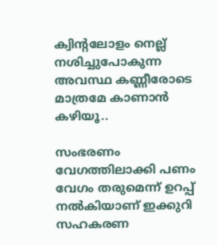ക്വിന്‍റലോളം നെല്ല് നശിച്ചുപോകുന്ന അവസ്ഥ കണ്ണീരോടെ മാത്രമേ കാണാന്‍ കഴിയൂ..

സംഭരണം വേഗത്തിലാക്കി പണം വേഗം തരുമെന്ന് ഉറപ്പ് നല്‍കിയാണ് ഇക്കുറി സഹകരണ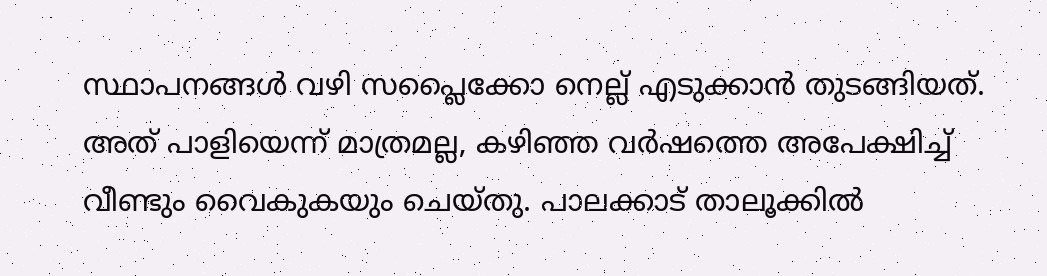സ്ഥാപനങ്ങള്‍ വഴി സപ്ലൈക്കോ നെല്ല് എടുക്കാന്‍ തുടങ്ങിയത്. അത് പാളിയെന്ന് മാത്രമല്ല, കഴിഞ്ഞ വര്‍ഷത്തെ അപേക്ഷിച്ച് വീണ്ടും വൈകുകയും ചെയ്തു. പാലക്കാട് താലൂക്കില്‍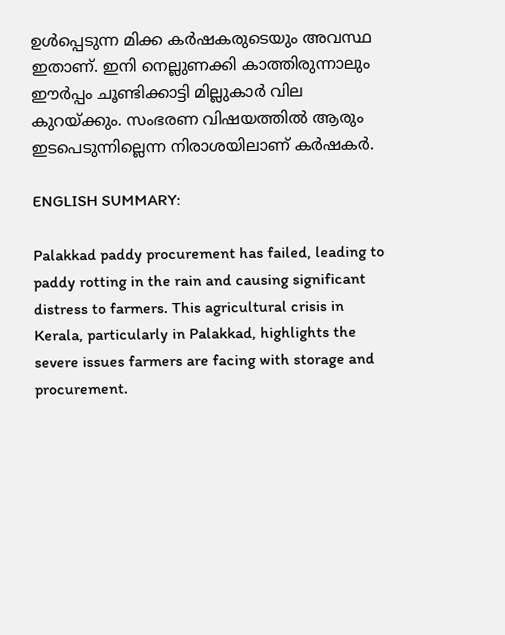ഉള്‍പ്പെടുന്ന മിക്ക കര്‍ഷകരുടെയും അവസ്ഥ ഇതാണ്. ഇനി നെല്ലുണക്കി കാത്തിരുന്നാലും ഈര്‍പ്പം ചൂണ്ടിക്കാട്ടി മില്ലുകാര്‍ വില കുറയ്ക്കും. സംഭരണ വിഷയത്തില്‍ ആരും ഇടപെടുന്നില്ലെന്ന നിരാശയിലാണ് കര്‍ഷകര്‍.

ENGLISH SUMMARY:

Palakkad paddy procurement has failed, leading to paddy rotting in the rain and causing significant distress to farmers. This agricultural crisis in Kerala, particularly in Palakkad, highlights the severe issues farmers are facing with storage and procurement.